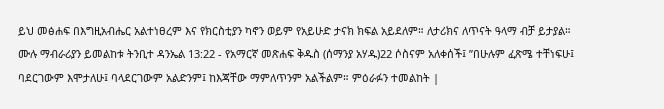ይህ መፅሐፍ በእግዚአብሔር አልተነፀረም እና የክርስቲያን ካኖን ወይም የአይሁድ ታናክ ክፍል አይደለም። ለታሪክና ለጥናት ዓላማ ብቻ ይታያል። ሙሉ ማብራሪያን ይመልከቱ ትንቢተ ዳንኤል 13:22 - የአማርኛ መጽሐፍ ቅዱስ (ሰማንያ አሃዱ)22 ሶስናም አለቀሰች፤ ”በሁሉም ፈጽሜ ተቸነፍሁ፤ ባደርገውም እሞታለሁ፤ ባላደርገውም አልድንም፤ ከእጃቸው ማምለጥንም አልችልም። ምዕራፉን ተመልከት |